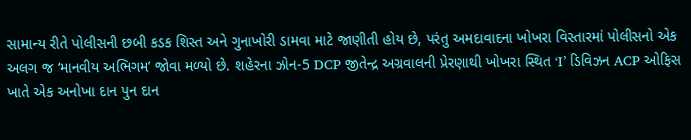સામાન્ય રીતે પોલીસની છબી કડક શિસ્ત અને ગુનાખોરી ડામવા માટે જાણીતી હોય છે, પરંતુ અમદાવાદના ખોખરા વિસ્તારમાં પોલીસનો એક અલગ જ ‘માનવીય અભિગમ’ જોવા મળ્યો છે. શહેરના ઝોન-5 DCP જીતેન્દ્ર અગ્રવાલની પ્રેરણાથી ખોખરા સ્થિત ‘I’ ડિવિઝન ACP ઓફિસ ખાતે એક અનોખા દાન પુન દાન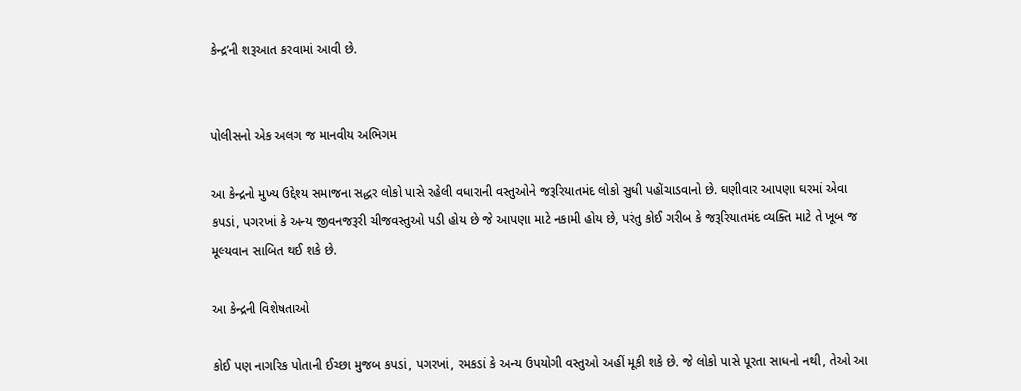કેન્દ્ર’ની શરૂઆત કરવામાં આવી છે.


પોલીસનો એક અલગ જ માનવીય અભિગમ

આ કેન્દ્રનો મુખ્ય ઉદ્દેશ્ય સમાજના સદ્ધર લોકો પાસે રહેલી વધારાની વસ્તુઓને જરૂરિયાતમંદ લોકો સુધી પહોંચાડવાનો છે. ઘણીવાર આપણા ઘરમાં એવા કપડાં, પગરખાં કે અન્ય જીવનજરૂરી ચીજવસ્તુઓ પડી હોય છે જે આપણા માટે નકામી હોય છે, પરંતુ કોઈ ગરીબ કે જરૂરિયાતમંદ વ્યક્તિ માટે તે ખૂબ જ મૂલ્યવાન સાબિત થઈ શકે છે.

આ કેન્દ્રની વિશેષતાઓ

કોઈ પણ નાગરિક પોતાની ઈચ્છા મુજબ કપડાં, પગરખાં, રમકડાં કે અન્ય ઉપયોગી વસ્તુઓ અહીં મૂકી શકે છે. જે લોકો પાસે પૂરતા સાધનો નથી, તેઓ આ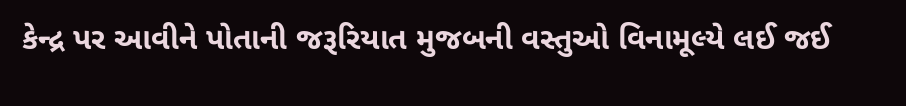કેન્દ્ર પર આવીને પોતાની જરૂરિયાત મુજબની વસ્તુઓ વિનામૂલ્યે લઈ જઈ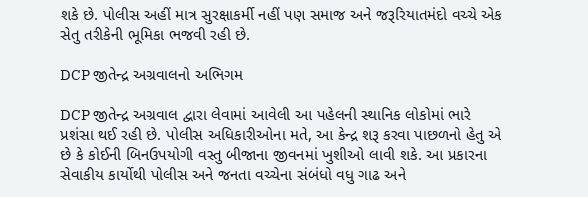શકે છે. પોલીસ અહીં માત્ર સુરક્ષાકર્મી નહીં પણ સમાજ અને જરૂરિયાતમંદો વચ્ચે એક સેતુ તરીકેની ભૂમિકા ભજવી રહી છે.

DCP જીતેન્દ્ર અગ્રવાલનો અભિગમ

DCP જીતેન્દ્ર અગ્રવાલ દ્વારા લેવામાં આવેલી આ પહેલની સ્થાનિક લોકોમાં ભારે પ્રશંસા થઈ રહી છે. પોલીસ અધિકારીઓના મતે, આ કેન્દ્ર શરૂ કરવા પાછળનો હેતુ એ છે કે કોઈની બિનઉપયોગી વસ્તુ બીજાના જીવનમાં ખુશીઓ લાવી શકે. આ પ્રકારના સેવાકીય કાર્યોથી પોલીસ અને જનતા વચ્ચેના સંબંધો વધુ ગાઢ અને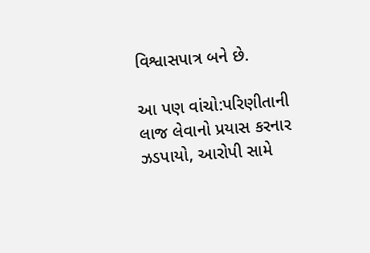વિશ્વાસપાત્ર બને છે.

આ પણ વાંચો:પરિણીતાની લાજ લેવાનો પ્રયાસ કરનાર ઝડપાયો, આરોપી સામે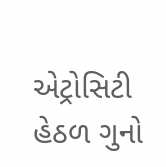એટ્રોસિટી હેઠળ ગુનો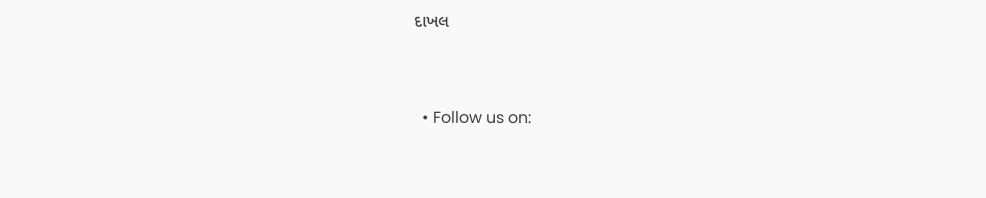દાખલ


  • Follow us on: